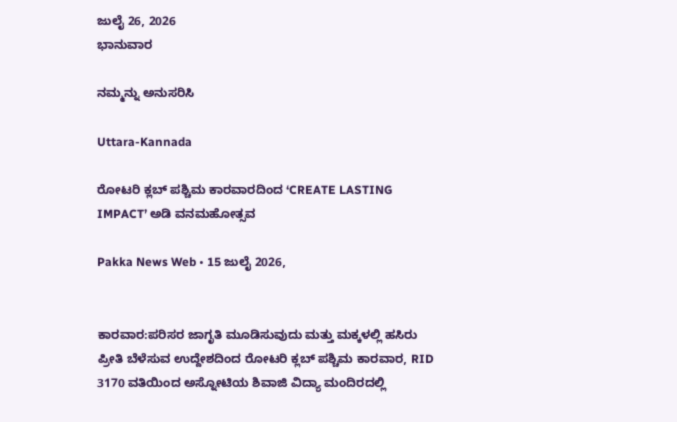ಜುಲೈ 26, 2026
ಭಾನುವಾರ

ನಮ್ಮನ್ನು ಅನುಸರಿಸಿ

Uttara-Kannada

ರೋಟರಿ ಕ್ಲಬ್ ಪಶ್ಚಿಮ ಕಾರವಾರದಿಂದ ‘CREATE LASTING IMPACT’ ಅಡಿ ವನಮಹೋತ್ಸವ

Pakka News Web • 15 ಜುಲೈ 2026,


ಕಾರವಾರ:ಪರಿಸರ ಜಾಗೃತಿ ಮೂಡಿಸುವುದು ಮತ್ತು ಮಕ್ಕಳಲ್ಲಿ ಹಸಿರು ಪ್ರೀತಿ ಬೆಳೆಸುವ ಉದ್ದೇಶದಿಂದ ರೋಟರಿ ಕ್ಲಬ್ ಪಶ್ಚಿಮ ಕಾರವಾರ, RID 3170 ವತಿಯಿಂದ ಅಸ್ನೋಟಿಯ ಶಿವಾಜಿ ವಿದ್ಯಾ ಮಂದಿರದಲ್ಲಿ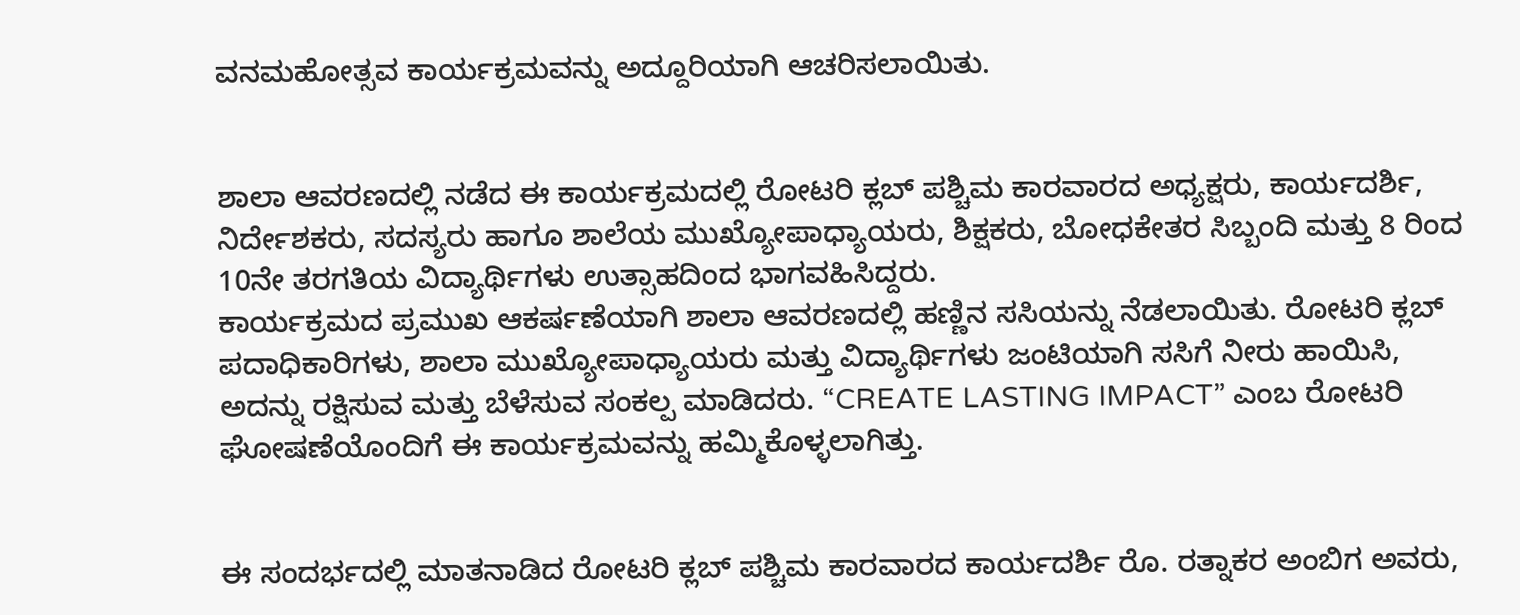ವನಮಹೋತ್ಸವ ಕಾರ್ಯಕ್ರಮವನ್ನು ಅದ್ದೂರಿಯಾಗಿ ಆಚರಿಸಲಾಯಿತು.


ಶಾಲಾ ಆವರಣದಲ್ಲಿ ನಡೆದ ಈ ಕಾರ್ಯಕ್ರಮದಲ್ಲಿ ರೋಟರಿ ಕ್ಲಬ್ ಪಶ್ಚಿಮ ಕಾರವಾರದ ಅಧ್ಯಕ್ಷರು, ಕಾರ್ಯದರ್ಶಿ, ನಿರ್ದೇಶಕರು, ಸದಸ್ಯರು ಹಾಗೂ ಶಾಲೆಯ ಮುಖ್ಯೋಪಾಧ್ಯಾಯರು, ಶಿಕ್ಷಕರು, ಬೋಧಕೇತರ ಸಿಬ್ಬಂದಿ ಮತ್ತು 8 ರಿಂದ 10ನೇ ತರಗತಿಯ ವಿದ್ಯಾರ್ಥಿಗಳು ಉತ್ಸಾಹದಿಂದ ಭಾಗವಹಿಸಿದ್ದರು.
ಕಾರ್ಯಕ್ರಮದ ಪ್ರಮುಖ ಆಕರ್ಷಣೆಯಾಗಿ ಶಾಲಾ ಆವರಣದಲ್ಲಿ ಹಣ್ಣಿನ ಸಸಿಯನ್ನು ನೆಡಲಾಯಿತು. ರೋಟರಿ ಕ್ಲಬ್ ಪದಾಧಿಕಾರಿಗಳು, ಶಾಲಾ ಮುಖ್ಯೋಪಾಧ್ಯಾಯರು ಮತ್ತು ವಿದ್ಯಾರ್ಥಿಗಳು ಜಂಟಿಯಾಗಿ ಸಸಿಗೆ ನೀರು ಹಾಯಿಸಿ, ಅದನ್ನು ರಕ್ಷಿಸುವ ಮತ್ತು ಬೆಳೆಸುವ ಸಂಕಲ್ಪ ಮಾಡಿದರು. “CREATE LASTING IMPACT” ಎಂಬ ರೋಟರಿ ಘೋಷಣೆಯೊಂದಿಗೆ ಈ ಕಾರ್ಯಕ್ರಮವನ್ನು ಹಮ್ಮಿಕೊಳ್ಳಲಾಗಿತ್ತು.


ಈ ಸಂದರ್ಭದಲ್ಲಿ ಮಾತನಾಡಿದ ರೋಟರಿ ಕ್ಲಬ್ ಪಶ್ಚಿಮ ಕಾರವಾರದ ಕಾರ್ಯದರ್ಶಿ ರೊ. ರತ್ನಾಕರ ಅಂಬಿಗ ಅವರು,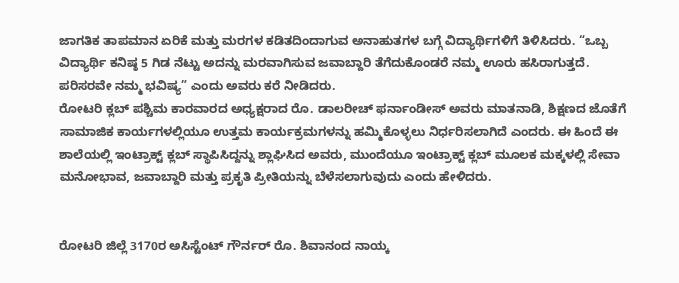ಜಾಗತಿಕ ತಾಪಮಾನ ಏರಿಕೆ ಮತ್ತು ಮರಗಳ ಕಡಿತದಿಂದಾಗುವ ಅನಾಹುತಗಳ ಬಗ್ಗೆ ವಿದ್ಯಾರ್ಥಿಗಳಿಗೆ ತಿಳಿಸಿದರು. “ಒಬ್ಬ ವಿದ್ಯಾರ್ಥಿ ಕನಿಷ್ಠ 5 ಗಿಡ ನೆಟ್ಟು ಅದನ್ನು ಮರವಾಗಿಸುವ ಜವಾಬ್ದಾರಿ ತೆಗೆದುಕೊಂಡರೆ ನಮ್ಮ ಊರು ಹಸಿರಾಗುತ್ತದೆ. ಪರಿಸರವೇ ನಮ್ಮ ಭವಿಷ್ಯ” ಎಂದು ಅವರು ಕರೆ ನೀಡಿದರು.
ರೋಟರಿ ಕ್ಲಬ್ ಪಶ್ಚಿಮ ಕಾರವಾರದ ಅಧ್ಯಕ್ಷರಾದ ರೊ. ಡಾಲರೀಚ್ ಫರ್ನಾಂಡೀಸ್ ಅವರು ಮಾತನಾಡಿ, ಶಿಕ್ಷಣದ ಜೊತೆಗೆ ಸಾಮಾಜಿಕ ಕಾರ್ಯಗಳಲ್ಲಿಯೂ ಉತ್ತಮ ಕಾರ್ಯಕ್ರಮಗಳನ್ನು ಹಮ್ಮಿಕೊಳ್ಳಲು ನಿರ್ಧರಿಸಲಾಗಿದೆ ಎಂದರು. ಈ ಹಿಂದೆ ಈ ಶಾಲೆಯಲ್ಲಿ ಇಂಟ್ರಾಕ್ಟ್ ಕ್ಲಬ್ ಸ್ಥಾಪಿಸಿದ್ದನ್ನು ಶ್ಲಾಘಿಸಿದ ಅವರು, ಮುಂದೆಯೂ ಇಂಟ್ರಾಕ್ಟ್ ಕ್ಲಬ್ ಮೂಲಕ ಮಕ್ಕಳಲ್ಲಿ ಸೇವಾ ಮನೋಭಾವ, ಜವಾಬ್ದಾರಿ ಮತ್ತು ಪ್ರಕೃತಿ ಪ್ರೀತಿಯನ್ನು ಬೆಳೆಸಲಾಗುವುದು ಎಂದು ಹೇಳಿದರು.


ರೋಟರಿ ಜಿಲ್ಲೆ 3170ರ ಅಸಿಸ್ಟೆಂಟ್ ಗೌರ್ನರ್ ರೊ. ಶಿವಾನಂದ ನಾಯ್ಕ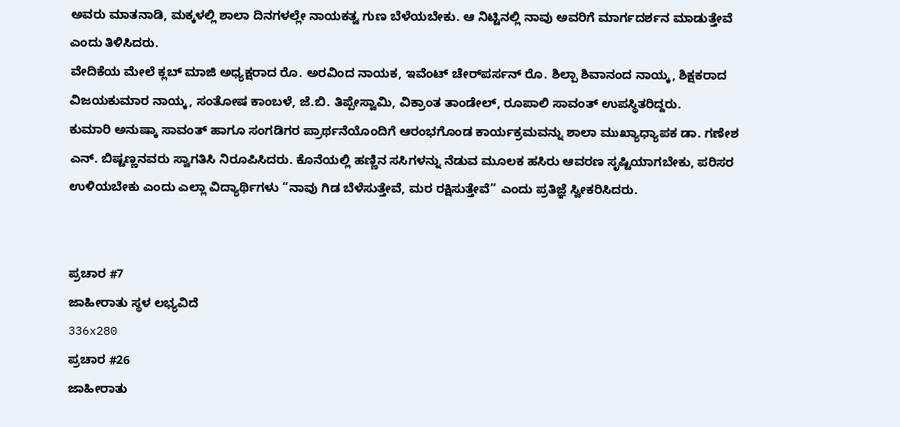ಅವರು ಮಾತನಾಡಿ, ಮಕ್ಕಳಲ್ಲಿ ಶಾಲಾ ದಿನಗಳಲ್ಲೇ ನಾಯಕತ್ವ ಗುಣ ಬೆಳೆಯಬೇಕು. ಆ ನಿಟ್ಟಿನಲ್ಲಿ ನಾವು ಅವರಿಗೆ ಮಾರ್ಗದರ್ಶನ ಮಾಡುತ್ತೇವೆ ಎಂದು ತಿಳಿಸಿದರು.
ವೇದಿಕೆಯ ಮೇಲೆ ಕ್ಲಬ್ ಮಾಜಿ ಅಧ್ಯಕ್ಷರಾದ ರೊ. ಅರವಿಂದ ನಾಯಕ, ಇವೆಂಟ್ ಚೇರ್‌ಪರ್ಸನ್ ರೊ. ಶಿಲ್ಪಾ ಶಿವಾನಂದ ನಾಯ್ಕ, ಶಿಕ್ಷಕರಾದ ವಿಜಯಕುಮಾರ ನಾಯ್ಕ, ಸಂತೋಷ ಕಾಂಬಳೆ, ಜೆ.ಬಿ. ತಿಪ್ಪೇಸ್ವಾಮಿ, ವಿಕ್ರಾಂತ ತಾಂಡೇಲ್, ರೂಪಾಲಿ ಸಾವಂತ್ ಉಪಸ್ಥಿತರಿದ್ದರು.
ಕುಮಾರಿ ಅನುಷ್ಕಾ ಸಾವಂತ್ ಹಾಗೂ ಸಂಗಡಿಗರ ಪ್ರಾರ್ಥನೆಯೊಂದಿಗೆ ಆರಂಭಗೊಂಡ ಕಾರ್ಯಕ್ರಮವನ್ನು ಶಾಲಾ ಮುಖ್ಯಾಧ್ಯಾಪಕ ಡಾ. ಗಣೇಶ ಎನ್. ಬಿಷ್ಟಣ್ಣನವರು ಸ್ವಾಗತಿಸಿ ನಿರೂಪಿಸಿದರು. ಕೊನೆಯಲ್ಲಿ ಹಣ್ಣಿನ ಸಸಿಗಳನ್ನು ನೆಡುವ ಮೂಲಕ ಹಸಿರು ಆವರಣ ಸೃಷ್ಟಿಯಾಗಬೇಕು, ಪರಿಸರ ಉಳಿಯಬೇಕು ಎಂದು ಎಲ್ಲಾ ವಿದ್ಯಾರ್ಥಿಗಳು “ನಾವು ಗಿಡ ಬೆಳೆಸುತ್ತೇವೆ, ಮರ ರಕ್ಷಿಸುತ್ತೇವೆ” ಎಂದು ಪ್ರತಿಜ್ಞೆ ಸ್ವೀಕರಿಸಿದರು.


ಪ್ರಚಾರ #7
ಜಾಹೀರಾತು ಸ್ಥಳ ಲಭ್ಯವಿದೆ
336x280
ಪ್ರಚಾರ #26
ಜಾಹೀರಾತು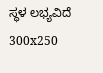ಸ್ಥಳ ಲಭ್ಯವಿದೆ
300x250